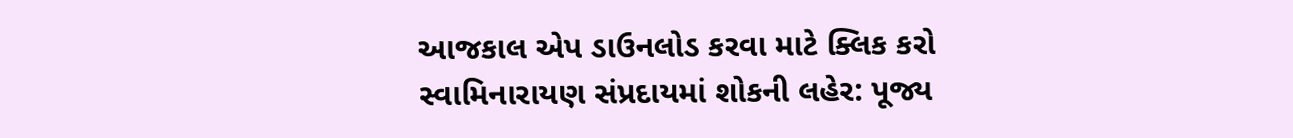આજકાલ એપ ડાઉનલોડ કરવા માટે ક્લિક કરો
સ્વામિનારાયણ સંપ્રદાયમાં શોકની લહેર: પૂજ્ય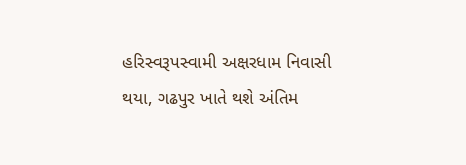હરિસ્વરૂપસ્વામી અક્ષરધામ નિવાસી થયા, ગઢપુર ખાતે થશે અંતિમ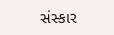સંસ્કાર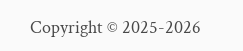Copyright © 2025-2026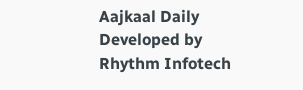Aajkaal Daily
Developed by Rhythm Infotech